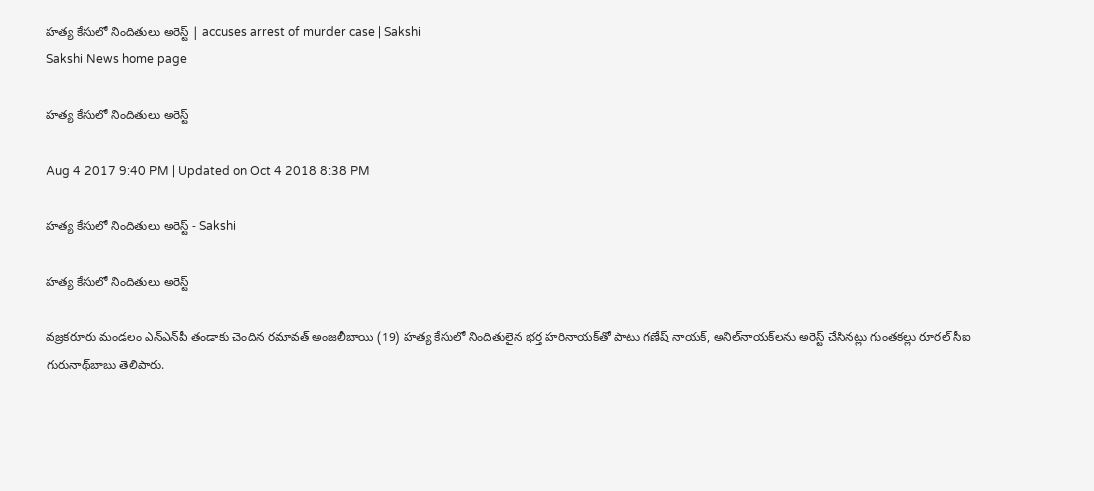హత్య కేసులో నిందితులు అరెస్ట్‌ | accuses arrest of murder case | Sakshi
Sakshi News home page

హత్య కేసులో నిందితులు అరెస్ట్‌

Aug 4 2017 9:40 PM | Updated on Oct 4 2018 8:38 PM

హత్య కేసులో నిందితులు అరెస్ట్‌ - Sakshi

హత్య కేసులో నిందితులు అరెస్ట్‌

వజ్రకరూరు మండలం ఎన్‌ఎన్‌పీ తండాకు చెందిన రమావత్‌ అంజలీబాయి (19) హత్య కేసులో నిందితులైన భర్త హరినాయక్‌తో పాటు గణేష్‌ నాయక్, అనిల్‌నాయక్‌లను అరెస్ట్‌ చేసినట్లు గుంతకల్లు రూరల్‌ సీఐ గురునాథ్‌బాబు తెలిపారు.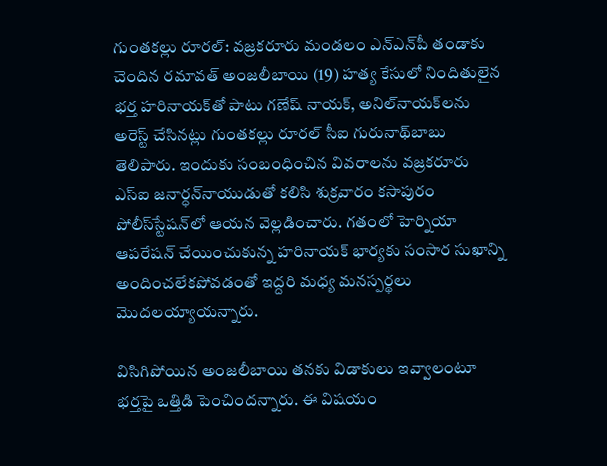గుంతకల్లు రూరల్‌: వజ్రకరూరు మండలం ఎన్‌ఎన్‌పీ తండాకు చెందిన రమావత్‌ అంజలీబాయి (19) హత్య కేసులో నిందితులైన భర్త హరినాయక్‌తో పాటు గణేష్‌ నాయక్, అనిల్‌నాయక్‌లను అరెస్ట్‌ చేసినట్లు గుంతకల్లు రూరల్‌ సీఐ గురునాథ్‌బాబు తెలిపారు. ఇందుకు సంబంధించిన వివరాలను వజ్రకరూరు ఎస్‌ఐ జనార్ధన్‌నాయుడుతో కలిసి శుక్రవారం కసాపురం పోలీస్‌స్టేషన్‌లో ఆయన వెల్లడించారు. గతంలో హెర్నియా ఆపరేషన్‌ చేయించుకున్న హరినాయక్‌ భార్యకు సంసార సుఖాన్ని అందించలేకపోవడంతో ఇద్దరి మధ్య మనస్పర్థలు మొదలయ్యాయన్నారు.

విసిగిపోయిన అంజలీబాయి తనకు విడాకులు ఇవ్వాలంటూ భర్తపై ఒత్తిడి పెంచిందన్నారు. ఈ విషయం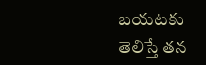బయటకు తెలిస్తే తన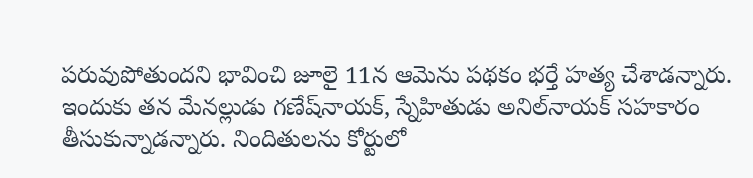పరువుపోతుందని భావించి జూలై 11న ఆమెను పథకం భర్తే హత్య చేశాడన్నారు. ఇందుకు తన మేనల్లుడు గణేష్‌నాయక్‌, స్నేహితుడు అనిల్‌నాయక్‌ సహకారం తీసుకున్నాడన్నారు. నిందితులను కోర్టులో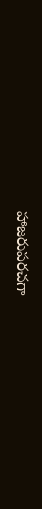హాజరుపరచగా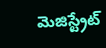మెజిస్ట్రేట్‌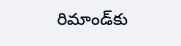రిమాండ్‌కు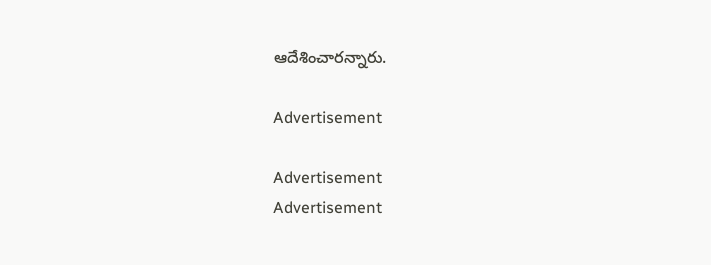ఆదేశించారన్నారు.

Advertisement

Advertisement
Advertisement